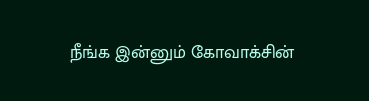நீங்க இன்னும் கோவாக்சின்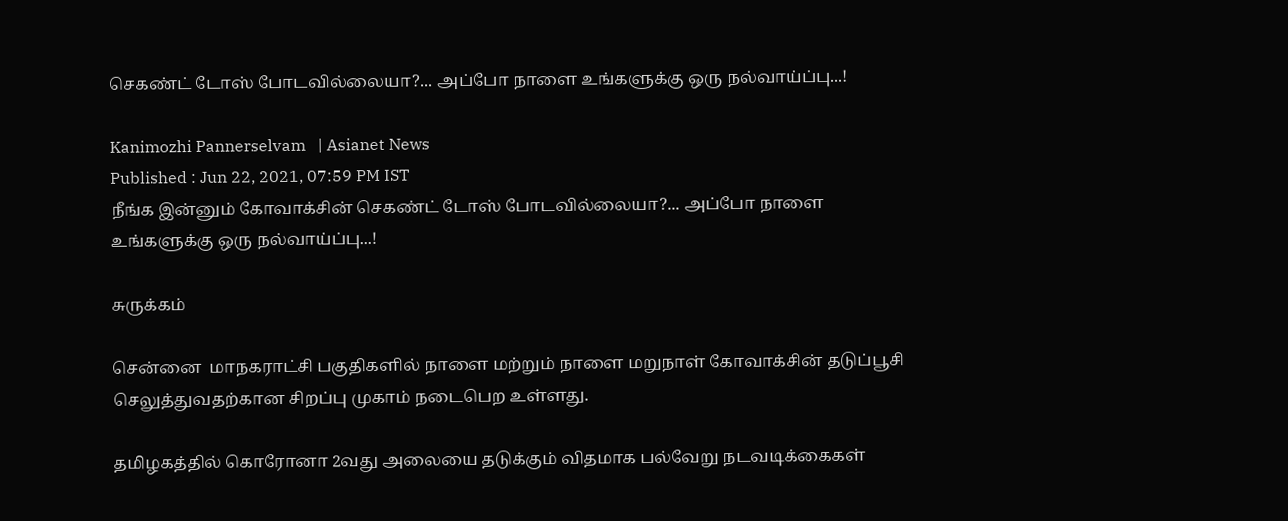செகண்ட் டோஸ் போடவில்லையா?... அப்போ நாளை உங்களுக்கு ஒரு நல்வாய்ப்பு...!

Kanimozhi Pannerselvam   | Asianet News
Published : Jun 22, 2021, 07:59 PM IST
நீங்க இன்னும் கோவாக்சின் செகண்ட் டோஸ் போடவில்லையா?... அப்போ நாளை உங்களுக்கு ஒரு நல்வாய்ப்பு...!

சுருக்கம்

சென்னை  மாநகராட்சி பகுதிகளில் நாளை மற்றும் நாளை மறுநாள் கோவாக்சின் தடுப்பூசி செலுத்துவதற்கான சிறப்பு முகாம் நடைபெற உள்ளது.

தமிழகத்தில் கொரோனா 2வது அலையை தடுக்கும் விதமாக பல்வேறு நடவடிக்கைகள்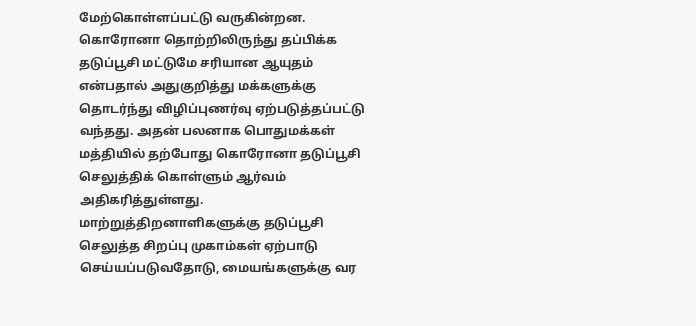மேற்கொள்ளப்பட்டு வருகின்றன. கொரோனா தொற்றிலிருந்து தப்பிக்க தடுப்பூசி மட்டுமே சரியான ஆயுதம் என்பதால் அதுகுறித்து மக்களுக்கு தொடர்ந்து விழிப்புணர்வு ஏற்படுத்தப்பட்டு வந்தது. அதன் பலனாக பொதுமக்கள் மத்தியில் தற்போது கொரோனா தடுப்பூசி செலுத்திக் கொள்ளும் ஆர்வம் அதிகரித்துள்ளது. மாற்றுத்திறனாளிகளுக்கு தடுப்பூசி செலுத்த சிறப்பு முகாம்கள் ஏற்பாடு செய்யப்படுவதோடு, மையங்களுக்கு வர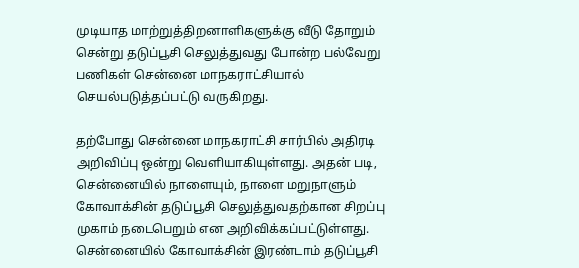முடியாத மாற்றுத்திறனாளிகளுக்கு வீடு தோறும் சென்று தடுப்பூசி செலுத்துவது போன்ற பல்வேறு பணிகள் சென்னை மாநகராட்சியால் செயல்படுத்தப்பட்டு வருகிறது.

தற்போது சென்னை மாநகராட்சி சார்பில் அதிரடி அறிவிப்பு ஒன்று வெளியாகியுள்ளது. அதன் படி, சென்னையில் நாளையும், நாளை மறுநாளும் கோவாக்சின் தடுப்பூசி செலுத்துவதற்கான சிறப்பு முகாம் நடைபெறும் என அறிவிக்கப்பட்டுள்ளது. சென்னையில் கோவாக்சின் இரண்டாம் தடுப்பூசி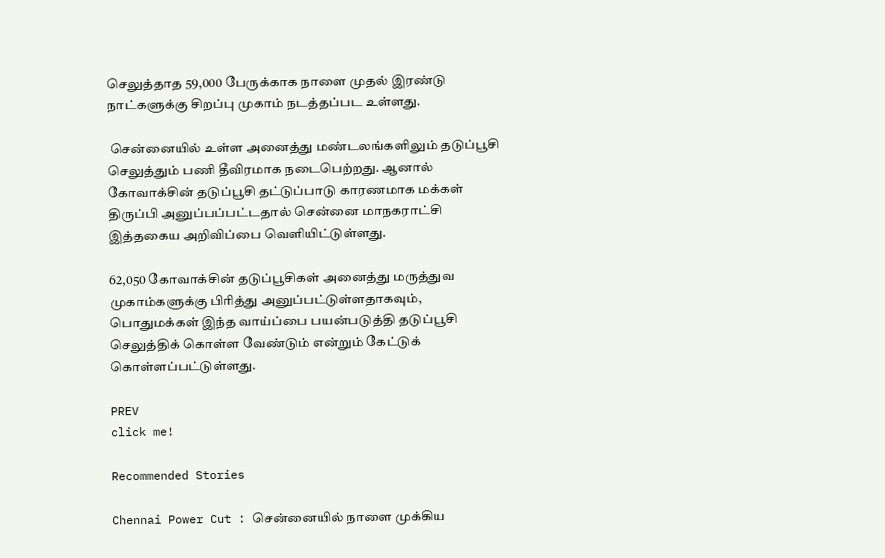செலுத்தாத 59,000 பேருக்காக நாளை முதல் இரண்டு நாட்களுக்கு சிறப்பு முகாம் நடத்தப்பட உள்ளது.

 சென்னையில் உள்ள அனைத்து மண்டலங்களிலும் தடுப்பூசி செலுத்தும் பணி தீவிரமாக நடைபெற்றது. ஆனால் கோவாக்சின் தடுப்பூசி தட்டுப்பாடு காரணமாக மக்கள் திருப்பி அனுப்பப்பட்டதால் சென்னை மாநகராட்சி இத்தகைய அறிவிப்பை வெளியிட்டுள்ளது.

62,050 கோவாக்சின் தடுப்பூசிகள் அனைத்து மருத்துவ முகாம்களுக்கு பிரித்து அனுப்பட்டுள்ளதாகவும், பொதுமக்கள் இந்த வாய்ப்பை பயன்படுத்தி தடுப்பூசி செலுத்திக் கொள்ள வேண்டும் என்றும் கேட்டுக் கொள்ளப்பட்டுள்ளது.

PREV
click me!

Recommended Stories

Chennai Power Cut : சென்னையில் நாளை முக்கிய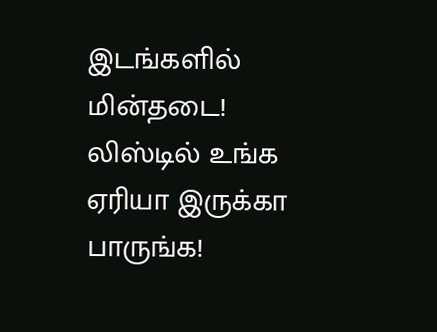இடங்களில் மின்தடை! லிஸ்டில் உங்க ஏரியா இருக்கா பாருங்க!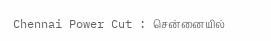Chennai Power Cut : சென்னையில்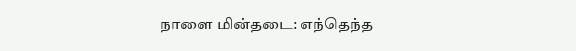நாளை மின்தடை: எந்தெந்த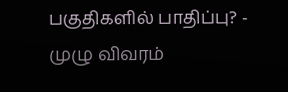பகுதிகளில் பாதிப்பு? - முழு விவரம்